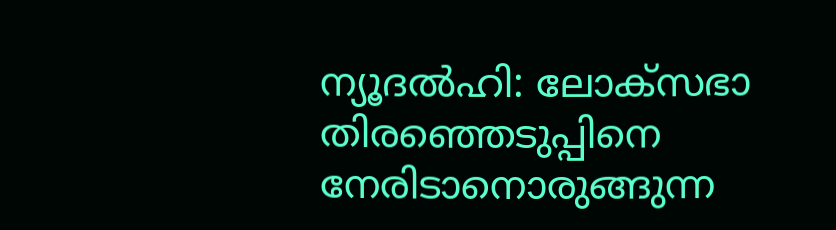ന്യൂദല്‍ഹി: ലോക്സഭാ തിരഞ്ഞെടുപ്പിനെ നേരിടാനൊരുങ്ങുന്ന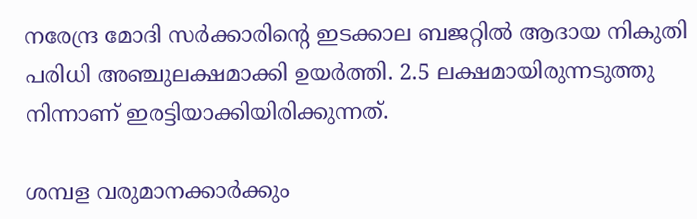നരേന്ദ്ര മോദി സര്‍ക്കാരിന്റെ ഇടക്കാല ബജറ്റില്‍ ആദായ നികുതി പരിധി അഞ്ചുലക്ഷമാക്കി ഉയര്‍ത്തി. 2.5 ലക്ഷമായിരുന്നടുത്തു നിന്നാണ് ഇരട്ടിയാക്കിയിരിക്കുന്നത്.

ശമ്പള വരുമാനക്കാര്‍ക്കും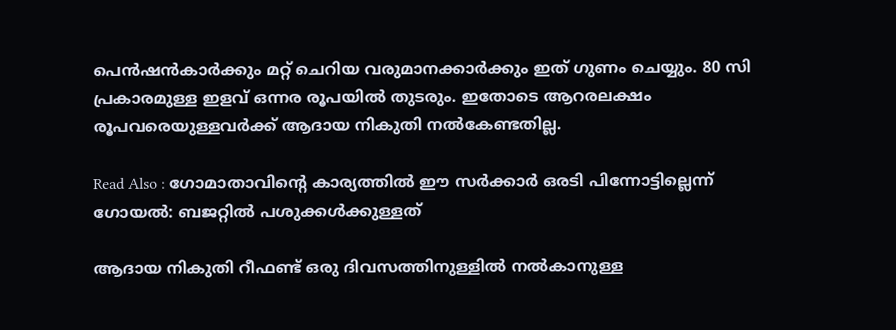പെന്‍ഷന്‍കാര്‍ക്കും മറ്റ് ചെറിയ വരുമാനക്കാര്‍ക്കും ഇത് ഗുണം ചെയ്യും. 80 സി പ്രകാരമുള്ള ഇളവ് ഒന്നര രൂപയില്‍ തുടരും. ഇതോടെ ആറരലക്ഷം രൂപവരെയുള്ളവര്‍ക്ക് ആദായ നികുതി നല്‍കേണ്ടതില്ല.

Read Also : ഗോമാതാവിന്റെ കാര്യത്തില്‍ ഈ സര്‍ക്കാര്‍ ഒരടി പിന്നോട്ടില്ലെന്ന് ഗോയല്‍: ബജറ്റില്‍ പശുക്കള്‍ക്കുള്ളത്

ആദായ നികുതി റീഫണ്ട് ഒരു ദിവസത്തിനുള്ളില്‍ നല്‍കാനുള്ള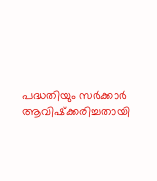പദ്ധതിയും സര്‍ക്കാര്‍ ആവിഷ്‌ക്കരിച്ചതായി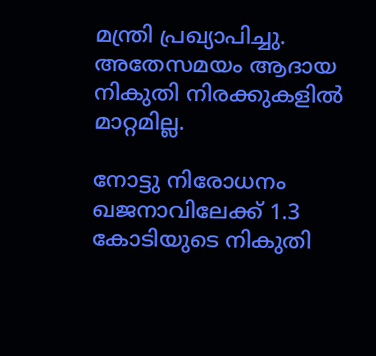മന്ത്രി പ്രഖ്യാപിച്ചു. അതേസമയം ആദായ നികുതി നിരക്കുകളില്‍ മാറ്റമില്ല.

നോട്ടു നിരോധനം ഖജനാവിലേക്ക് 1.3 കോടിയുടെ നികുതി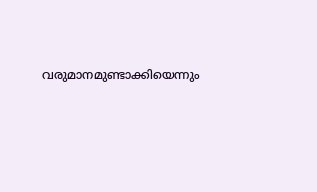വരുമാനമുണ്ടാക്കിയെന്നും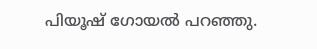പിയൂഷ് ഗോയല്‍ പറഞ്ഞു.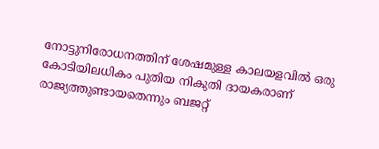നോട്ടുനിരോധനത്തിന് ശേഷമുള്ള കാലയളവില്‍ ഒരു കോടിയിലധികം പുതിയ നികുതി ദായകരാണ് രാജ്യത്തുണ്ടായതെന്നും ബജറ്റ്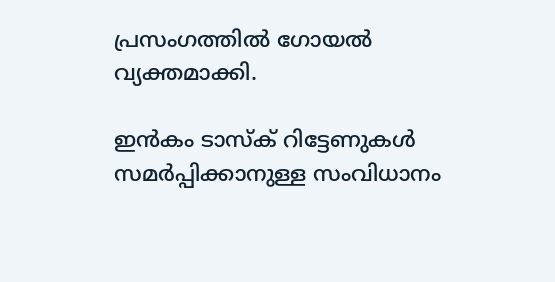പ്രസംഗത്തില്‍ ഗോയല്‍ വ്യക്തമാക്കി.

ഇന്‍കം ടാസ്‌ക് റിട്ടേണുകള്‍ സമര്‍പ്പിക്കാനുള്ള സംവിധാനം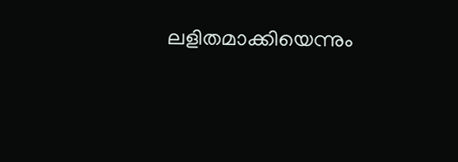ലളിതമാക്കിയെന്നും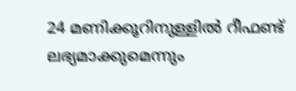24 മണിക്കൂറിനുള്ളില്‍ റീഫണ്ട് ലഭ്യമാക്കുമെന്നും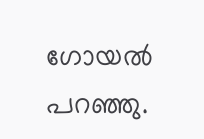ഗോയല്‍ പറഞ്ഞു.